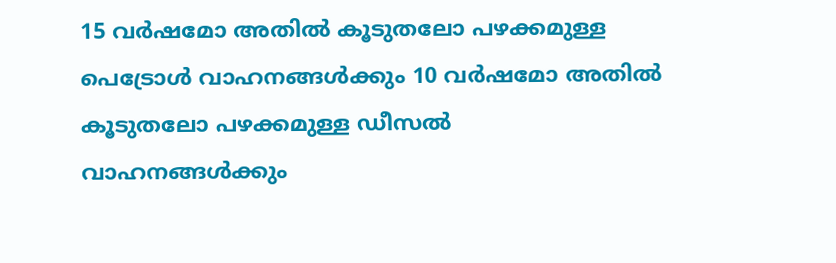15 വർഷമോ അതിൽ കൂടുതലോ പഴക്കമുള്ള പെട്രോൾ വാഹനങ്ങൾക്കും 10 വർഷമോ അതിൽ കൂടുതലോ പഴക്കമുള്ള ഡീസൽ വാഹനങ്ങൾക്കും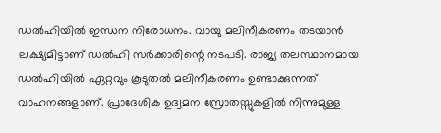ഡൽഹിയിൽ ഇന്ധന നിരോധനം. വായു മലിനീകരണം തടയാൻ ലക്ഷ്യമിട്ടാണ് ഡൽഹി സർക്കാരിന്റെ നടപടി. രാജ്യ തലസ്ഥാനമായ ഡൽഹിയിൽ ഏറ്റവും കൂടുതൽ മലിനീകരണം ഉണ്ടാക്കുന്നത് വാഹനങ്ങളാണ്. പ്രാദേശിക ഉദ്വമന സ്രോതസ്സുകളിൽ നിന്നുമുള്ള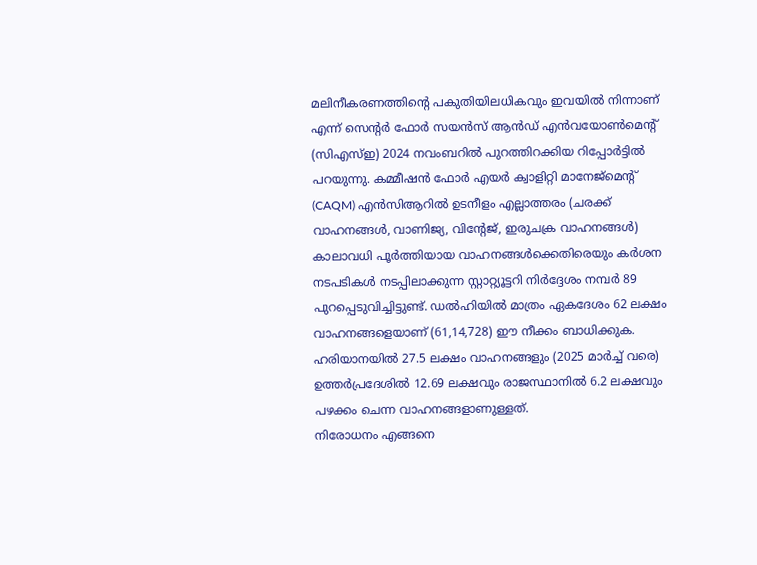മലിനീകരണത്തിന്റെ പകുതിയിലധികവും ഇവയിൽ നിന്നാണ് എന്ന് സെന്റർ ഫോർ സയൻസ് ആൻഡ് എൻവയോൺമെന്റ് (സിഎസ്ഇ) 2024 നവംബറിൽ പുറത്തിറക്കിയ റിപ്പോർട്ടിൽ പറയുന്നു. കമ്മീഷൻ ഫോർ എയർ ക്വാളിറ്റി മാനേജ്മെന്റ് (CAQM) എൻസിആറിൽ ഉടനീളം എല്ലാത്തരം (ചരക്ക് വാഹനങ്ങൾ, വാണിജ്യ, വിന്റേജ്, ഇരുചക്ര വാഹനങ്ങൾ) കാലാവധി പൂർത്തിയായ വാഹനങ്ങൾക്കെതിരെയും കർശന നടപടികൾ നടപ്പിലാക്കുന്ന സ്റ്റാറ്റ്യൂട്ടറി നിർദ്ദേശം നമ്പർ 89 പുറപ്പെടുവിച്ചിട്ടുണ്ട്. ഡൽഹിയിൽ മാത്രം ഏകദേശം 62 ലക്ഷം വാഹനങ്ങളെയാണ് (61,14,728) ഈ നീക്കം ബാധിക്കുക. ഹരിയാനയിൽ 27.5 ലക്ഷം വാഹനങ്ങളും (2025 മാർച്ച് വരെ) ഉത്തർപ്രദേശിൽ 12.69 ലക്ഷവും രാജസ്ഥാനിൽ 6.2 ലക്ഷവും പഴക്കം ചെന്ന വാഹനങ്ങളാണുള്ളത്.
നിരോധനം എങ്ങനെ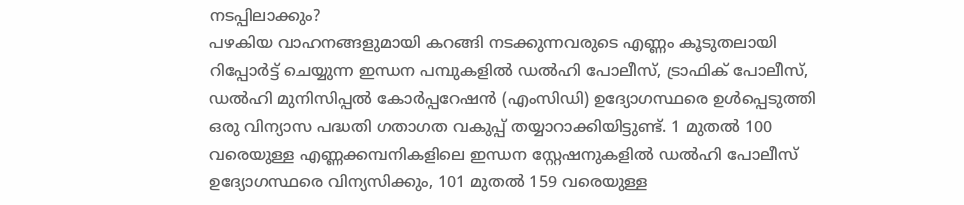നടപ്പിലാക്കും?
പഴകിയ വാഹനങ്ങളുമായി കറങ്ങി നടക്കുന്നവരുടെ എണ്ണം കൂടുതലായി റിപ്പോർട്ട് ചെയ്യുന്ന ഇന്ധന പമ്പുകളിൽ ഡൽഹി പോലീസ്, ട്രാഫിക് പോലീസ്, ഡൽഹി മുനിസിപ്പൽ കോർപ്പറേഷൻ (എംസിഡി) ഉദ്യോഗസ്ഥരെ ഉൾപ്പെടുത്തി ഒരു വിന്യാസ പദ്ധതി ഗതാഗത വകുപ്പ് തയ്യാറാക്കിയിട്ടുണ്ട്. 1 മുതൽ 100 വരെയുള്ള എണ്ണക്കമ്പനികളിലെ ഇന്ധന സ്റ്റേഷനുകളിൽ ഡൽഹി പോലീസ് ഉദ്യോഗസ്ഥരെ വിന്യസിക്കും, 101 മുതൽ 159 വരെയുള്ള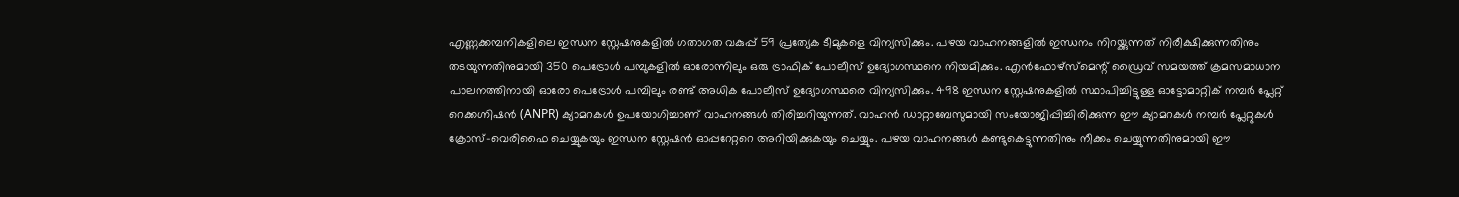എണ്ണക്കമ്പനികളിലെ ഇന്ധന സ്റ്റേഷനുകളിൽ ഗതാഗത വകുപ്പ് 59 പ്രത്യേക ടീമുകളെ വിന്യസിക്കും. പഴയ വാഹനങ്ങളിൽ ഇന്ധനം നിറയ്ക്കുന്നത് നിരീക്ഷിക്കുന്നതിനും തടയുന്നതിനുമായി 350 പെട്രോൾ പമ്പുകളിൽ ഓരോന്നിലും ഒരു ട്രാഫിക് പോലീസ് ഉദ്യോഗസ്ഥനെ നിയമിക്കും. എൻഫോഴ്സ്മെന്റ് ഡ്രൈവ് സമയത്ത് ക്രമസമാധാന പാലനത്തിനായി ഓരോ പെട്രോൾ പമ്പിലും രണ്ട് അധിക പോലീസ് ഉദ്യോഗസ്ഥരെ വിന്യസിക്കും. 498 ഇന്ധന സ്റ്റേഷനുകളിൽ സ്ഥാപിച്ചിട്ടുള്ള ഓട്ടോമാറ്റിക് നമ്പർ പ്ലേറ്റ് റെക്കഗ്നിഷൻ (ANPR) ക്യാമറകൾ ഉപയോഗിച്ചാണ് വാഹനങ്ങൾ തിരിച്ചറിയുന്നത്. വാഹൻ ഡാറ്റാബേസുമായി സംയോജിപ്പിച്ചിരിക്കുന്ന ഈ ക്യാമറകൾ നമ്പർ പ്ലേറ്റുകൾ ക്രോസ്-വെരിഫൈ ചെയ്യുകയും ഇന്ധന സ്റ്റേഷൻ ഓപ്പറേറ്ററെ അറിയിക്കുകയും ചെയ്യും. പഴയ വാഹനങ്ങൾ കണ്ടുകെട്ടുന്നതിനും നീക്കം ചെയ്യുന്നതിനുമായി ഈ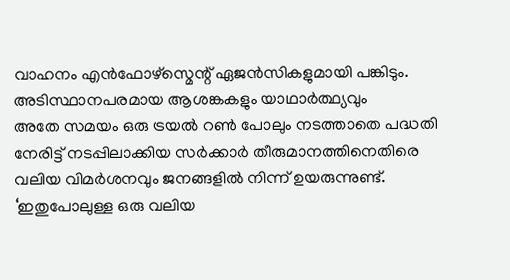വാഹനം എൻഫോഴ്സ്മെന്റ് ഏജൻസികളുമായി പങ്കിടും.
അടിസ്ഥാനപരമായ ആശങ്കകളും യാഥാർത്ഥ്യവും
അതേ സമയം ഒരു ട്രയൽ റൺ പോലും നടത്താതെ പദ്ധതി നേരിട്ട് നടപ്പിലാക്കിയ സർക്കാർ തീരുമാനത്തിനെതിരെ വലിയ വിമർശനവും ജനങ്ങളിൽ നിന്ന് ഉയരുന്നുണ്ട്.
‘ഇതുപോലുള്ള ഒരു വലിയ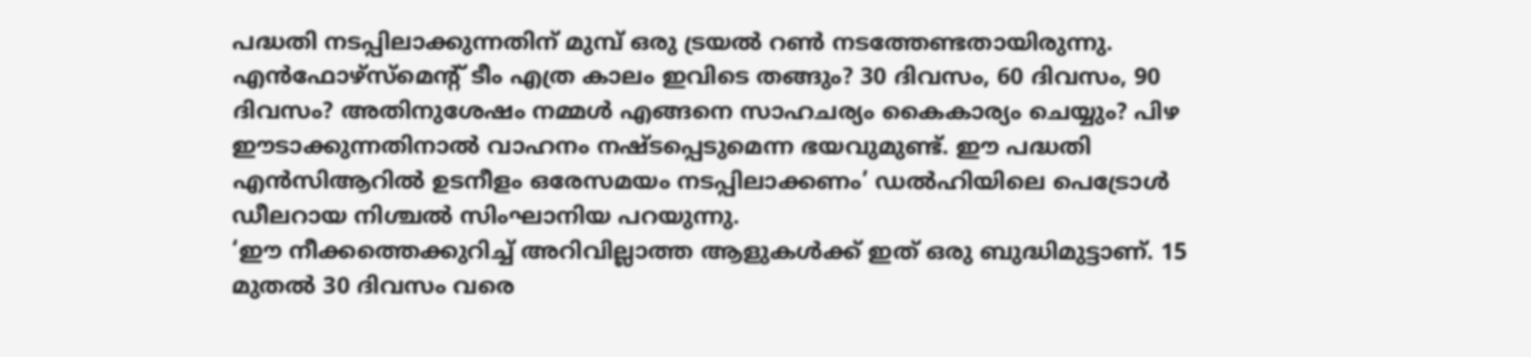പദ്ധതി നടപ്പിലാക്കുന്നതിന് മുമ്പ് ഒരു ട്രയൽ റൺ നടത്തേണ്ടതായിരുന്നു. എൻഫോഴ്സ്മെന്റ് ടീം എത്ര കാലം ഇവിടെ തങ്ങും? 30 ദിവസം, 60 ദിവസം, 90 ദിവസം? അതിനുശേഷം നമ്മൾ എങ്ങനെ സാഹചര്യം കൈകാര്യം ചെയ്യും? പിഴ ഈടാക്കുന്നതിനാൽ വാഹനം നഷ്ടപ്പെടുമെന്ന ഭയവുമുണ്ട്. ഈ പദ്ധതി എൻസിആറിൽ ഉടനീളം ഒരേസമയം നടപ്പിലാക്കണം’ ഡൽഹിയിലെ പെട്രോൾ ഡീലറായ നിശ്ചൽ സിംഘാനിയ പറയുന്നു.
‘ഈ നീക്കത്തെക്കുറിച്ച് അറിവില്ലാത്ത ആളുകൾക്ക് ഇത് ഒരു ബുദ്ധിമുട്ടാണ്. 15 മുതൽ 30 ദിവസം വരെ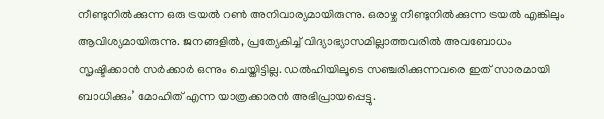നീണ്ടുനിൽക്കുന്ന ഒരു ട്രയൽ റൺ അനിവാര്യമായിരുന്നു. ഒരാഴ്ച നീണ്ടുനിൽക്കുന്ന ട്രയൽ എങ്കിലും ആവിശ്യമായിരുന്നു. ജനങ്ങളിൽ, പ്രത്യേകിച്ച് വിദ്യാഭ്യാസമില്ലാത്തവരിൽ അവബോധം സൃഷ്ടിക്കാൻ സർക്കാർ ഒന്നും ചെയ്തിട്ടില്ല. ഡൽഹിയിലൂടെ സഞ്ചരിക്കുന്നവരെ ഇത് സാരമായി ബാധിക്കും’ മോഹിത് എന്ന യാത്രക്കാരൻ അഭിപ്രായപ്പെട്ടു.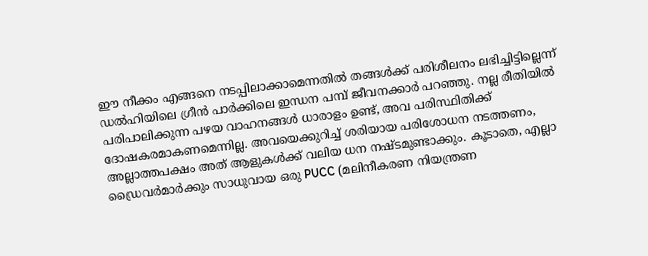ഈ നീക്കം എങ്ങനെ നടപ്പിലാക്കാമെന്നതിൽ തങ്ങൾക്ക് പരിശീലനം ലഭിച്ചിട്ടില്ലെന്ന് ഡൽഹിയിലെ ഗ്രീൻ പാർക്കിലെ ഇന്ധന പമ്പ് ജീവനക്കാർ പറഞ്ഞു. നല്ല രീതിയിൽ പരിപാലിക്കുന്ന പഴയ വാഹനങ്ങൾ ധാരാളം ഉണ്ട്, അവ പരിസ്ഥിതിക്ക് ദോഷകരമാകണമെന്നില്ല. അവയെക്കുറിച്ച് ശരിയായ പരിശോധന നടത്തണം, അല്ലാത്തപക്ഷം അത് ആളുകൾക്ക് വലിയ ധന നഷ്ടമുണ്ടാക്കും. കൂടാതെ, എല്ലാ ഡ്രൈവർമാർക്കും സാധുവായ ഒരു PUCC (മലിനീകരണ നിയന്ത്രണ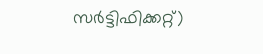സർട്ടിഫിക്കറ്റ്)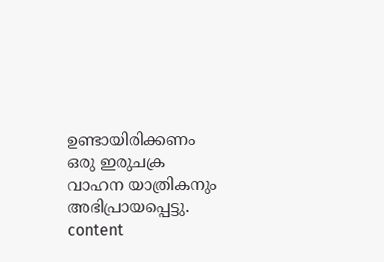ഉണ്ടായിരിക്കണം ഒരു ഇരുചക്ര വാഹന യാത്രികനും അഭിപ്രായപ്പെട്ടു.
content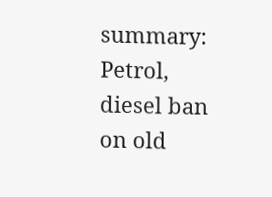summary: Petrol, diesel ban on old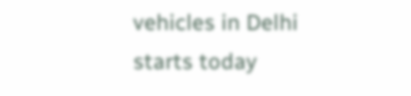vehicles in Delhi starts today